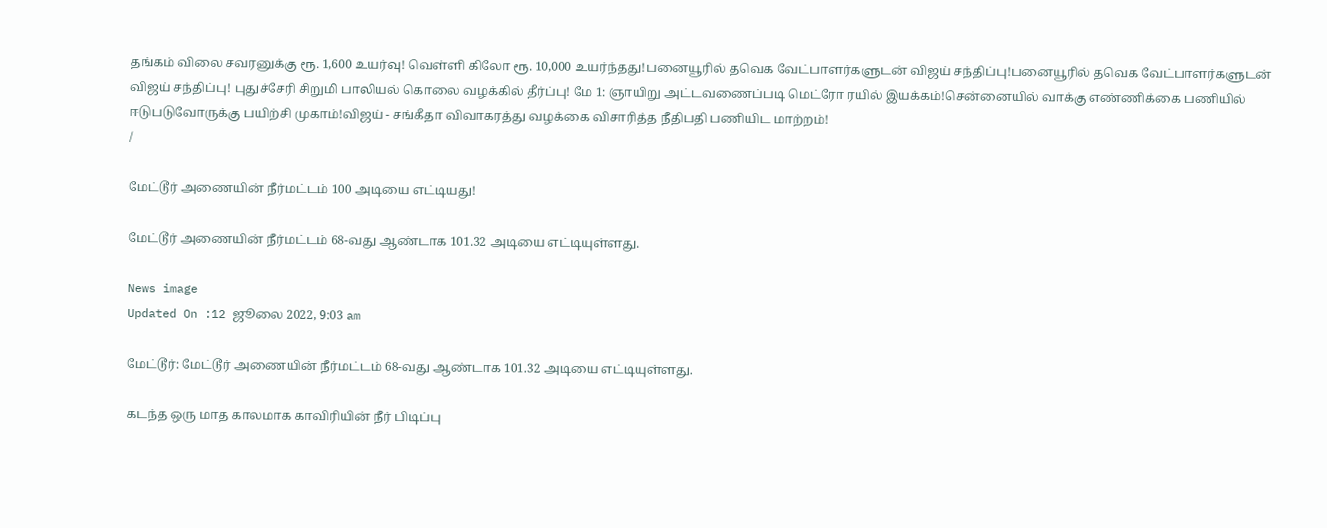தங்கம் விலை சவரனுக்கு ரூ. 1,600 உயர்வு! வெள்ளி கிலோ ரூ. 10,000 உயர்ந்தது!பனையூரில் தவெக வேட்பாளர்களுடன் விஜய் சந்திப்பு!பனையூரில் தவெக வேட்பாளர்களுடன் விஜய் சந்திப்பு! புதுச்சேரி சிறுமி பாலியல் கொலை வழக்கில் தீர்ப்பு! மே 1: ஞாயிறு அட்டவணைப்படி மெட்ரோ ரயில் இயக்கம்!சென்னையில் வாக்கு எண்ணிக்கை பணியில் ஈடுபடுவோருக்கு பயிற்சி முகாம்!விஜய் - சங்கீதா விவாகரத்து வழக்கை விசாரித்த நீதிபதி பணியிட மாற்றம்!
/

மேட்டூர் அணையின் நீர்மட்டம் 100 அடியை எட்டியது!

மேட்டூர் அணையின் நீர்மட்டம் 68-வது ஆண்டாக 101.32 அடியை எட்டியுள்ளது.

News image
Updated On :12 ஜூலை 2022, 9:03 am

மேட்டூர்: மேட்டூர் அணையின் நீர்மட்டம் 68-வது ஆண்டாக 101.32 அடியை எட்டியுள்ளது.

கடந்த ஒரு மாத காலமாக காவிரியின் நீர் பிடிப்பு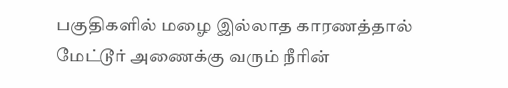பகுதிகளில் மழை இல்லாத காரணத்தால் மேட்டூர் அணைக்கு வரும் நீரின்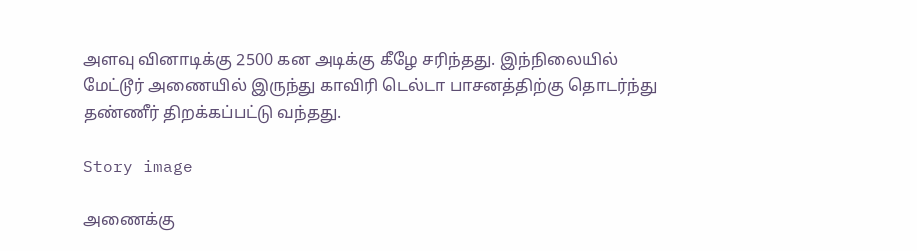அளவு வினாடிக்கு 2500 கன அடிக்கு கீழே சரிந்தது. இந்நிலையில் மேட்டூர் அணையில் இருந்து காவிரி டெல்டா பாசனத்திற்கு தொடர்ந்து தண்ணீர் திறக்கப்பட்டு வந்தது.

Story image

அணைக்கு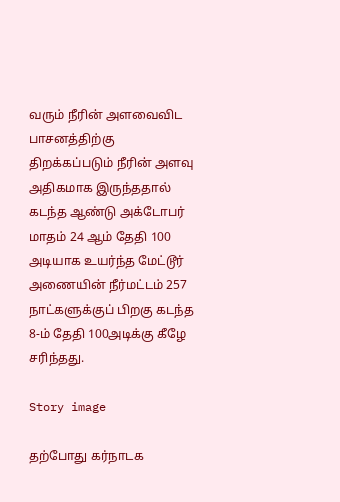வரும் நீரின் அளவைவிட பாசனத்திற்கு திறக்கப்படும் நீரின் அளவு அதிகமாக இருந்ததால் கடந்த ஆண்டு அக்டோபர் மாதம் 24 ஆம் தேதி 100 அடியாக உயர்ந்த மேட்டூர் அணையின் நீர்மட்டம் 257 நாட்களுக்குப் பிறகு கடந்த 8-ம் தேதி 100அடிக்கு கீழே சரிந்தது.

Story image

தற்போது கர்நாடக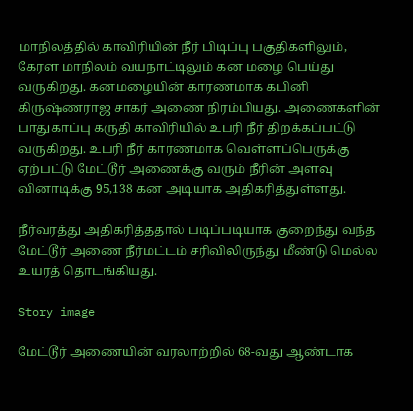மாநிலத்தில் காவிரியின் நீர் பிடிப்பு பகுதிகளிலும், கேரள மாநிலம் வயநாட்டிலும் கன மழை பெய்து வருகிறது. கனமழையின் காரணமாக கபினி கிருஷ்ணராஜ சாகர் அணை நிரம்பியது. அணைகளின் பாதுகாப்பு கருதி காவிரியில் உபரி நீர் திறக்கப்பட்டு வருகிறது. உபரி நீர் காரணமாக வெள்ளப்பெருக்கு ஏற்பட்டு மேட்டூர் அணைக்கு வரும் நீரின் அளவு வினாடிக்கு 95,138 கன அடியாக அதிகரித்துள்ளது.

நீர்வரத்து அதிகரித்ததால் படிப்படியாக குறைந்து வந்த மேட்டூர் அணை நீர்மட்டம் சரிவிலிருந்து மீண்டு மெல்ல உயரத் தொடங்கியது.

Story image

மேட்டூர் அணையின் வரலாற்றில் 68-வது ஆண்டாக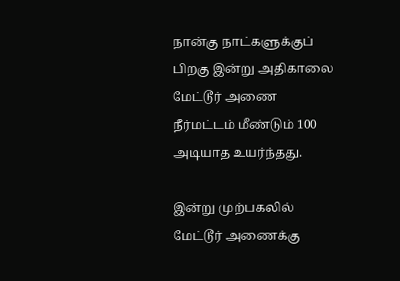நான்கு நாட்களுக்குப் பிறகு இன்று அதிகாலை மேட்டூர் அணை நீர்மட்டம் மீண்டும் 100 அடியாத உயர்ந்தது.

இன்று முற்பகலில் மேட்டூர் அணைக்கு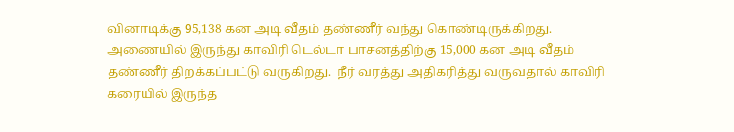வினாடிக்கு 95,138 கன அடி வீதம் தண்ணீர் வந்து கொண்டிருக்கிறது. அணையில் இருந்து காவிரி டெல்டா பாசனத்திற்கு 15,000 கன அடி வீதம் தண்ணீர் திறக்கப்பட்டு வருகிறது.  நீர் வரத்து அதிகரித்து வருவதால் காவிரி கரையில் இருந்த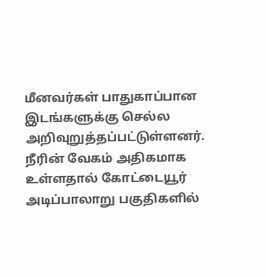மீனவர்கள் பாதுகாப்பான இடங்களுக்கு செல்ல அறிவுறுத்தப்பட்டுள்ளனர். நீரின் வேகம் அதிகமாக உள்ளதால் கோட்டையூர் அடிப்பாலாறு பகுதிகளில்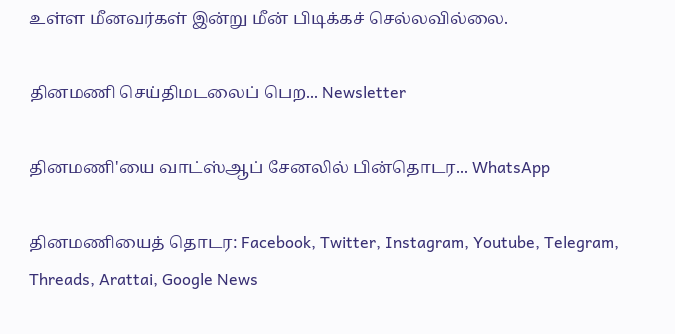உள்ள மீனவர்கள் இன்று மீன் பிடிக்கச் செல்லவில்லை.

தினமணி செய்திமடலைப் பெற... Newsletter

தினமணி'யை வாட்ஸ்ஆப் சேனலில் பின்தொடர... WhatsApp

தினமணியைத் தொடர: Facebook, Twitter, Instagram, Youtube, Telegram, Threads, Arattai, Google News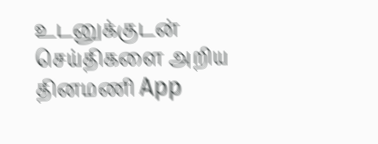உடனுக்குடன் செய்திகளை அறிய தினமணி App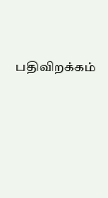பதிவிறக்கம்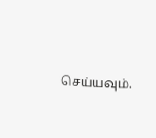செய்யவும்.